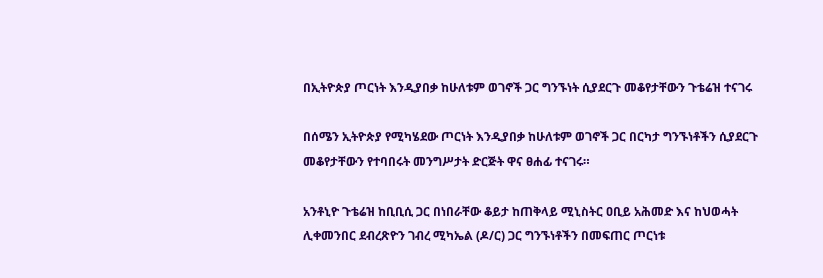በኢትዮጵያ ጦርነት እንዲያበቃ ከሁለቱም ወገኖች ጋር ግንኙነት ሲያደርጉ መቆየታቸውን ጉቴሬዝ ተናገሩ

በሰሜን ኢትዮጵያ የሚካሄደው ጦርነት እንዲያበቃ ከሁለቱም ወገኖች ጋር በርካታ ግንኙነቶችን ሲያደርጉ መቆየታቸውን የተባበሩት መንግሥታት ድርጅት ዋና ፀሐፊ ተናገሩ።

አንቶኒዮ ጉቴሬዝ ከቢቢሲ ጋር በነበራቸው ቆይታ ከጠቅላይ ሚኒስትር ዐቢይ አሕመድ እና ከህወሓት ሊቀመንበር ደብረጽዮን ገብረ ሚካኤል (ዶ/ር) ጋር ግንኙነቶችን በመፍጠር ጦርነቱ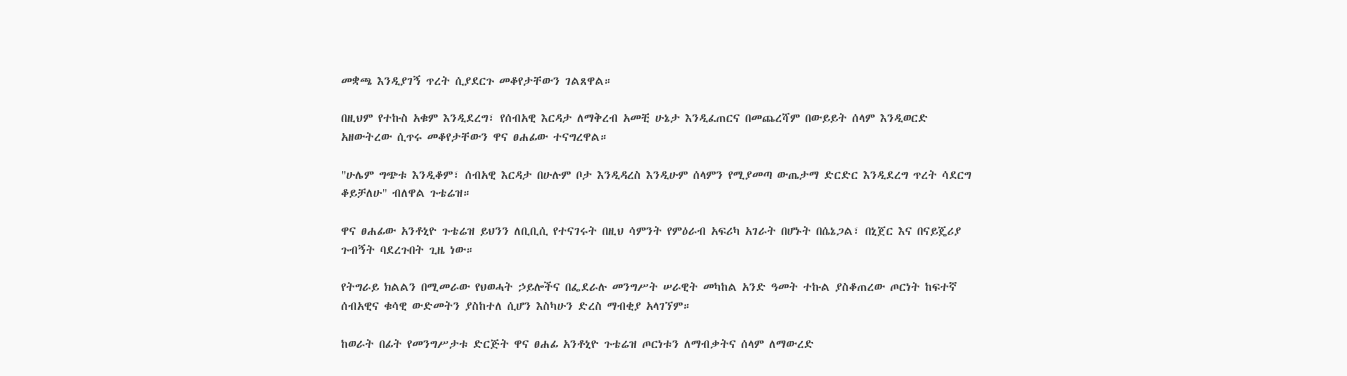መቋጫ እንዲያገኝ ጥረት ሲያደርጉ መቆየታቸውን ገልጸዋል።

በዚህም የተኩስ አቁም እንዲደረግ፣ የሰብአዊ እርዳታ ለማቅረብ አመቺ ሁኔታ እንዲፈጠርና በመጨረሻም በውይይት ሰላም እንዲወርድ አዘውትረው ሲጥሩ መቆየታቸውን ዋና ፀሐፊው ተናግረዋል።

"ሁሌም ግጭቱ እንዲቆም፣ ሰብአዊ እርዳታ በሁሉም ቦታ እንዲዳረስ እንዲሁም ሰላምን የሚያመጣ ውጤታማ ድርድር እንዲደረግ ጥረት ሳደርግ ቆይቻለሁ" ብለዋል ጉቴሬዝ።

ዋና ፀሐፊው አንቶኒዮ ጉቴሬዝ ይህንን ለቢቢሲ የተናገሩት በዚህ ሳምንት የምዕራብ አፍሪካ አገራት በሆኑት በሴኔጋል፣ በኒጀር እና በናይጄሪያ ጉብኝት ባደረጉበት ጊዜ ነው።

የትግራይ ክልልን በሚመራው የህወሓት ኃይሎችና በፌደራሉ መንግሥት ሠራዊት መካከል አንድ ዓመት ተኩል ያስቆጠረው ጦርነት ከፍተኛ ሰብአዊና ቁሳዊ ውድመትን ያስከተለ ሲሆን እስካሁን ድረስ ማብቂያ አላገኘም።

ከወራት በፊት የመንግሥታቱ ድርጅት ዋና ፀሐፊ አንቶኒዮ ጉቴሬዝ ጦርነቱን ለማብቃትና ሰላም ለማውረድ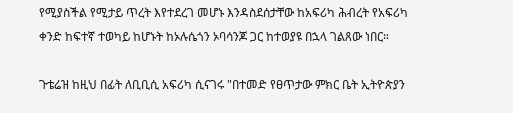የሚያስችል የሚታይ ጥረት እየተደረገ መሆኑ እንዳስደሰታቸው ከአፍሪካ ሕብረት የአፍሪካ ቀንድ ከፍተኛ ተወካይ ከሆኑት ከኦሉሴጎን ኦባሳንጆ ጋር ከተወያዩ በኋላ ገልጸው ነበር።

ጉቴሬዝ ከዚህ በፊት ለቢቢሲ አፍሪካ ሲናገሩ "በተመድ የፀጥታው ምክር ቤት ኢትዮጵያን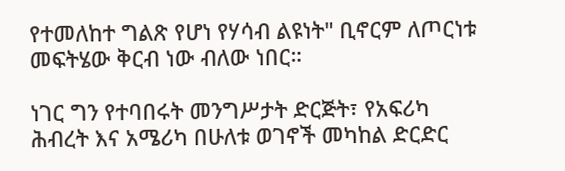የተመለከተ ግልጽ የሆነ የሃሳብ ልዩነት" ቢኖርም ለጦርነቱ መፍትሄው ቅርብ ነው ብለው ነበር።

ነገር ግን የተባበሩት መንግሥታት ድርጅት፣ የአፍሪካ ሕብረት እና አሜሪካ በሁለቱ ወገኖች መካከል ድርድር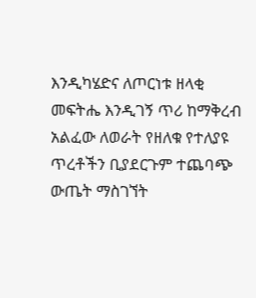እንዲካሄድና ለጦርነቱ ዘላቂ መፍትሔ እንዲገኝ ጥሪ ከማቅረብ አልፈው ለወራት የዘለቁ የተለያዩ ጥረቶችን ቢያደርጉም ተጨባጭ ውጤት ማስገኘት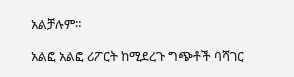አልቻሉም።

አልፎ አልፎ ሪፖርት ከሚደረጉ ግጭቶች ባሻገር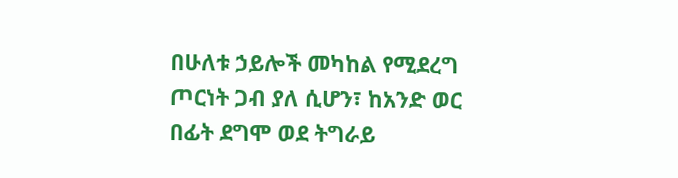በሁለቱ ኃይሎች መካከል የሚደረግ ጦርነት ጋብ ያለ ሲሆን፣ ከአንድ ወር በፊት ደግሞ ወደ ትግራይ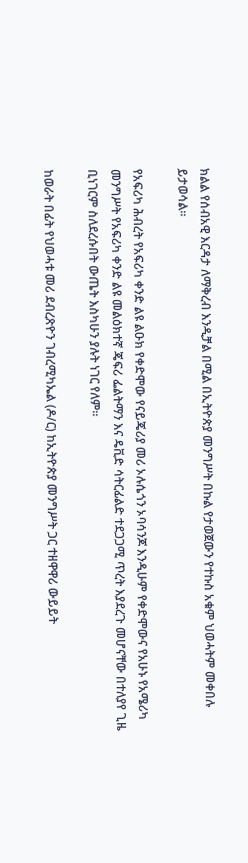ክልል የሰብአዊ እርዳታ ለማቅረብ እንዲቻል በሚል በኢትዮጵያ መንግሥት በኩል የታወጀውን የተኩስ አቁም ህወሓትም መቀበሉ ይታወሳል።

የአፍሪካ ሕብረት የአፍሪካ ቀንድ ልዩ ልዑክ የቀድሞው የናይጄሪያ መሪ ኦሉሴጎን ኦባሳንጆ እንዲሁም የቀድሞውና የአሁኑ የአሜሪካ መንግሥት የአፍሪካ ቀንድ ልዩ መልዕክተኛ ጄፍሪ ፌልትማን እና ዴቪድ ሳትርፊልድ ተደጋጋሚ ጥረት እያደረጉ መሆናቸው በተለያየ ጊዜ ቢነገርም ስለደረሱበት ውጤት እስካሁን ያሉት ነገር የለም።

ከወራት በፊት የህወሓቱ መሪ ደብረጽዮን ገብረሚካኤል (ዶ/ር) ከኢትዮጵያ መንግሥት ጋር ተዘዋዋሪ ውይይት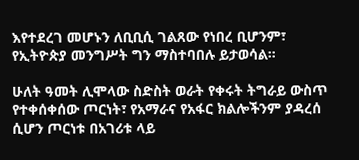እየተደረገ መሆኑን ለቢቢሲ ገልጸው የነበረ ቢሆንም፣ የኢትዮጵያ መንግሥት ግን ማስተባበሉ ይታወሳል።

ሁለት ዓመት ሊሞላው ስድስት ወራት የቀሩት ትግራይ ውስጥ የተቀሰቀሰው ጦርነት፣ የአማራና የአፋር ክልሎችንም ያዳረሰ ሲሆን ጦርነቱ በአገሪቱ ላይ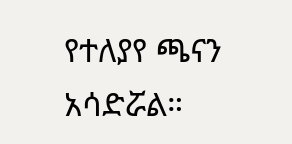የተለያየ ጫናን አሳድሯል።